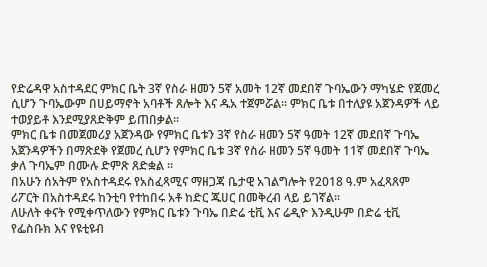የድሬዳዋ አስተዳደር ምክር ቤት 3ኛ የስራ ዘመን 5ኛ አመት 12ኛ መደበኛ ጉባኤውን ማካሄድ የጀመረ ሲሆን ጉባኤውም በሀይማኖት አባቶች ጸሎት እና ዱአ ተጀምሯል፡፡ ምክር ቤቱ በተለያዩ አጀንዳዎች ላይ ተወያይቶ እንደሚያጸድቅም ይጠበቃል፡፡
ምክር ቤቱ በመጀመሪያ አጀንዳው የምክር ቤቱን 3ኛ የስራ ዘመን 5ኛ ዓመት 12ኛ መደበኛ ጉባኤ አጀንዳዎችን በማጽደቅ የጀመረ ሲሆን የምክር ቤቱ 3ኛ የስራ ዘመን 5ኛ ዓመት 11ኛ መደበኛ ጉባኤ ቃለ ጉባኤም በሙሉ ድምጽ ጸድቋል ፡፡
በአሁን ሰአትም የአስተዳደሩ የአስፈጻሚና ማዘጋጃ ቤታዊ አገልግሎት የ2018 ዓ.ም አፈጻጸም ሪፖርት በአስተዳደሩ ከንቲባ የተከበሩ አቶ ከድር ጁሀር በመቅረብ ላይ ይገኛል፡፡
ለሁለት ቀናት የሚቀጥለውን የምክር ቤቱን ጉባኤ በድሬ ቲቪ እና ሬዲዮ እንዲሁም በድሬ ቲቪ የፌስቡክ እና የዩቲዩብ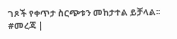ገጾች የቀጥታ ስርጭቱን መከታተል ይቻላል፡፡
#መረጃ |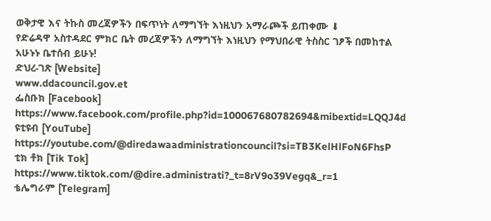ወቅታዊ እና ትኩስ መረጃዎችን በፍጥነት ለማግኘት እነዚህን አማራጮች ይጠቀሙ ⬇
የድሬዳዋ አስተዳደር ምክር ቤት መረጃዎችን ለማግኘት እነዚህን የማህበራዊ ትስስር ገፆች በመከተል አሁኑኑ ቤተሰብ ይሁኑ!
ድህረ-ገጽ [Website]
www.ddacouncil.gov.et
ፌስቡክ [Facebook]
https://www.facebook.com/profile.php?id=100067680782694&mibextid=LQQJ4d
ዩቲዩብ [YouTube]
https://youtube.com/@diredawaadministrationcouncil?si=TB3KelHlFoN6FhsP
ቲክ ቶክ [Tik Tok]
https://www.tiktok.com/@dire.administrati?_t=8rV9o39Vegq&_r=1
ቴሌግራም [Telegram]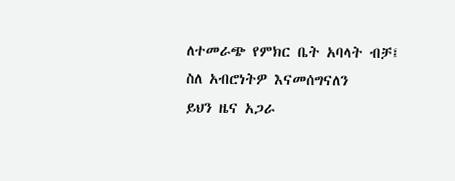ለተመራጭ የምክር ቤት አባላት ብቻ፤
ስለ አብሮነትዎ እናመሰግናለን
ይህን ዜና አጋራ